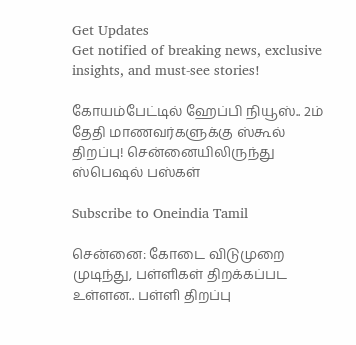Get Updates
Get notified of breaking news, exclusive insights, and must-see stories!

கோயம்பேட்டில் ஹேப்பி நியூஸ்.. 2ம் தேதி மாணவர்களுக்கு ஸ்கூல் திறப்பு! சென்னையிலிருந்து ஸ்பெஷல் பஸ்கள்

Subscribe to Oneindia Tamil

சென்னை: கோடை விடுமுறை முடிந்து, பள்ளிகள் திறக்கப்பட உள்ளன.. பள்ளி திறப்பு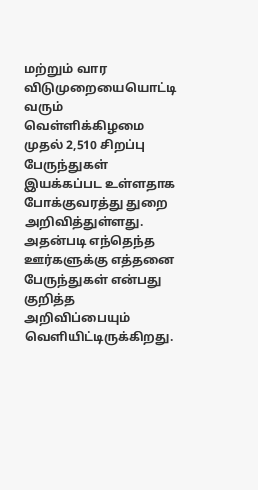மற்றும் வார விடுமுறையையொட்டி வரும் வெள்ளிக்கிழமை முதல் 2,510 சிறப்பு பேருந்துகள் இயக்கப்பட உள்ளதாக போக்குவரத்து துறை அறிவித்துள்ளது. அதன்படி எந்தெந்த ஊர்களுக்கு எத்தனை பேருந்துகள் என்பது குறித்த அறிவிப்பையும் வெளியிட்டிருக்கிறது.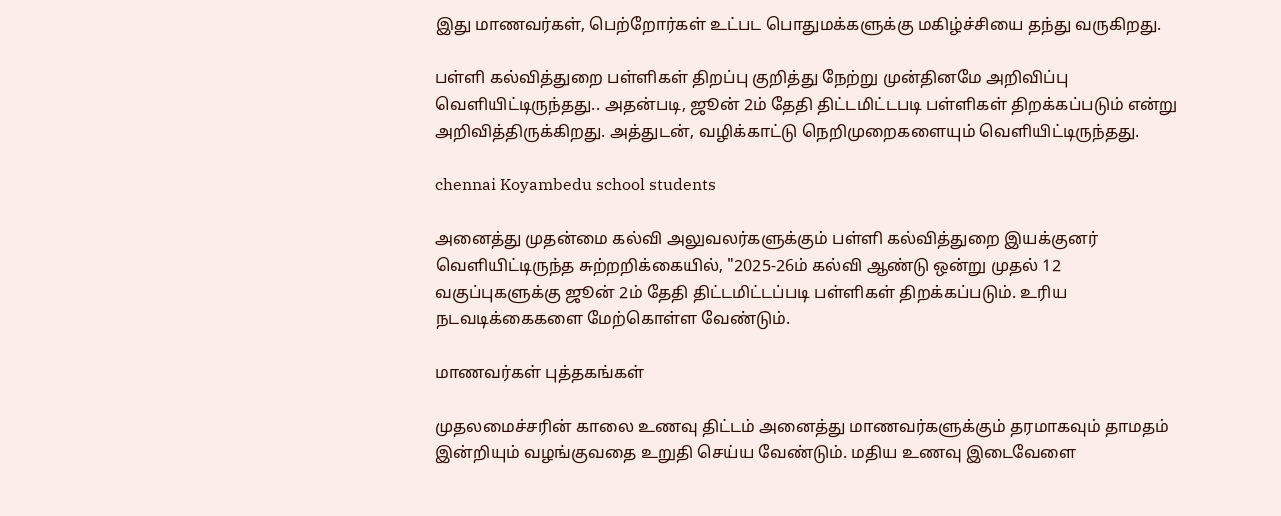இது மாணவர்கள், பெற்றோர்கள் உட்பட பொதுமக்களுக்கு மகிழ்ச்சியை தந்து வருகிறது.

பள்ளி கல்வித்துறை பள்ளிகள் திறப்பு குறித்து நேற்று முன்தினமே அறிவிப்பு வெளியிட்டிருந்தது.. அதன்படி, ஜூன் 2ம் தேதி திட்டமிட்டபடி பள்ளிகள் திறக்கப்படும் என்று அறிவித்திருக்கிறது. அத்துடன், வழிக்காட்டு நெறிமுறைகளையும் வெளியிட்டிருந்தது.

chennai Koyambedu school students

அனைத்து முதன்மை கல்வி அலுவலர்களுக்கும் பள்ளி கல்வித்துறை இயக்குனர் வெளியிட்டிருந்த சுற்றறிக்கையில், "2025-26ம் கல்வி ஆண்டு ஒன்று முதல் 12 வகுப்புகளுக்கு ஜூன் 2ம் தேதி திட்டமிட்டப்படி பள்ளிகள் திறக்கப்படும். உரிய நடவடிக்கைகளை மேற்கொள்ள வேண்டும்.

மாணவர்கள் புத்தகங்கள்

முதலமைச்சரின் காலை உணவு திட்டம் அனைத்து மாணவர்களுக்கும் தரமாகவும் தாமதம் இன்றியும் வழங்குவதை உறுதி செய்ய வேண்டும். மதிய உணவு இடைவேளை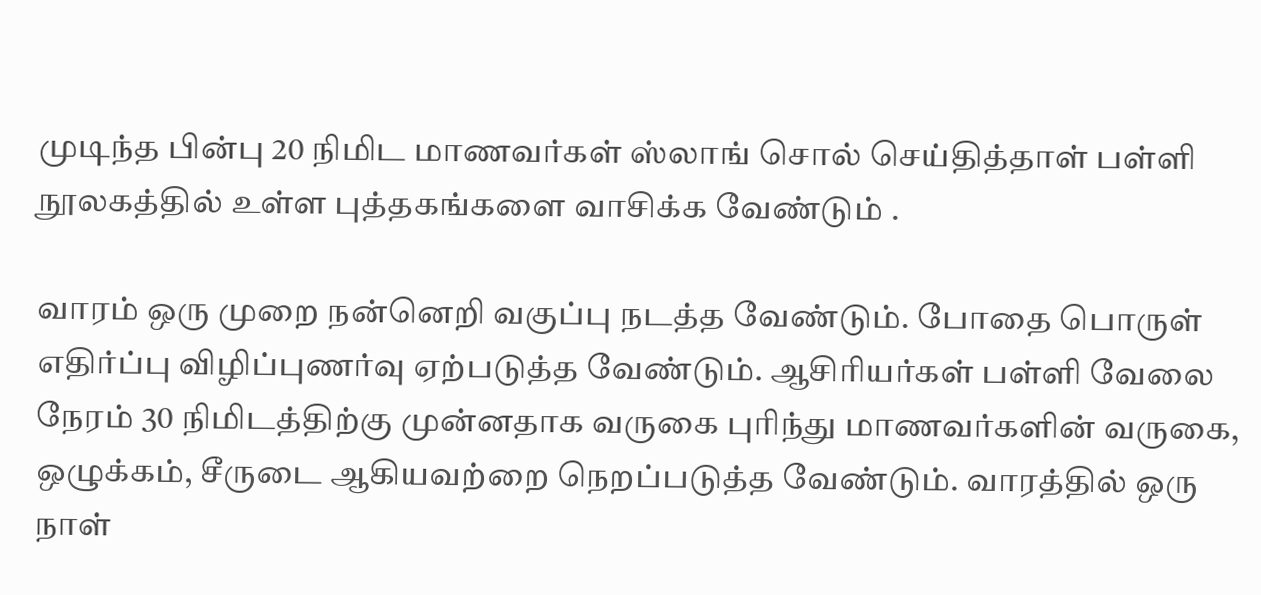முடிந்த பின்பு 20 நிமிட மாணவர்கள் ஸ்லாங் சொல் செய்தித்தாள் பள்ளி நூலகத்தில் உள்ள புத்தகங்களை வாசிக்க வேண்டும் .

வாரம் ஒரு முறை நன்னெறி வகுப்பு நடத்த வேண்டும். போதை பொருள் எதிர்ப்பு விழிப்புணர்வு ஏற்படுத்த வேண்டும். ஆசிரியர்கள் பள்ளி வேலை நேரம் 30 நிமிடத்திற்கு முன்னதாக வருகை புரிந்து மாணவர்களின் வருகை, ஒழுக்கம், சீருடை ஆகியவற்றை நெறப்படுத்த வேண்டும். வாரத்தில் ஒரு நாள்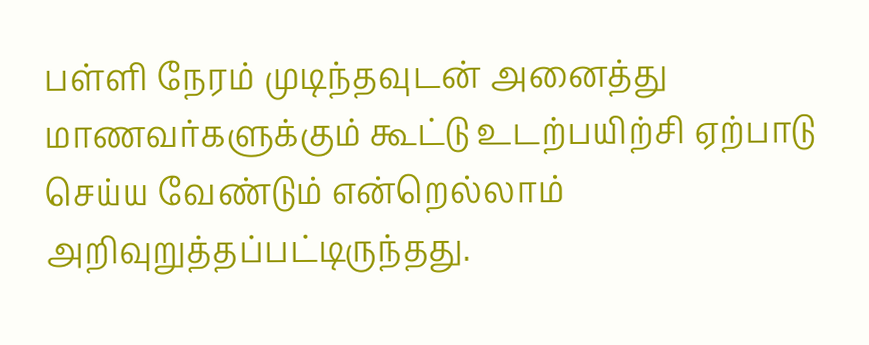பள்ளி நேரம் முடிந்தவுடன் அனைத்து மாணவர்களுக்கும் கூட்டு உடற்பயிற்சி ஏற்பாடு செய்ய வேண்டும் என்றெல்லாம் அறிவுறுத்தப்பட்டிருந்தது.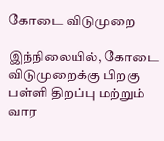கோடை விடுமுறை

இந்நிலையில், கோடை விடுமுறைக்கு பிறகு பள்ளி திறப்பு மற்றும் வார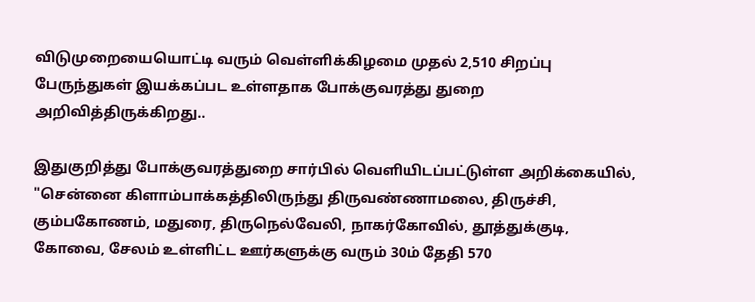விடுமுறையையொட்டி வரும் வெள்ளிக்கிழமை முதல் 2,510 சிறப்பு பேருந்துகள் இயக்கப்பட உள்ளதாக போக்குவரத்து துறை அறிவித்திருக்கிறது..

இதுகுறித்து போக்குவரத்துறை சார்பில் வெளியிடப்பட்டுள்ள அறிக்கையில், "சென்னை கிளாம்பாக்கத்திலிருந்து திருவண்ணாமலை, திருச்சி, கும்பகோணம், மதுரை, திருநெல்வேலி, நாகர்கோவில், தூத்துக்குடி, கோவை, சேலம் உள்ளிட்ட ஊர்களுக்கு வரும் 30ம் தேதி 570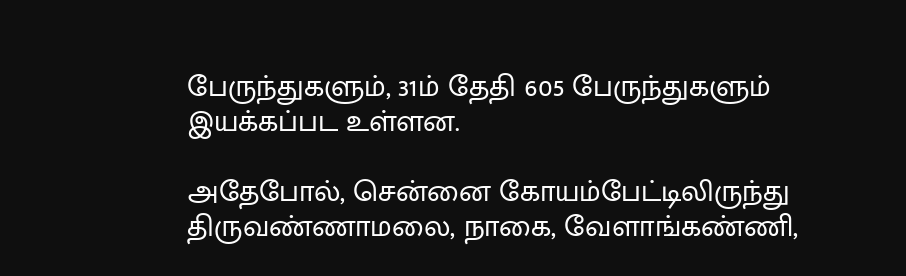பேருந்துகளும், 31ம் தேதி 605 பேருந்துகளும் இயக்கப்பட உள்ளன.

அதேபோல், சென்னை கோயம்பேட்டிலிருந்து திருவண்ணாமலை, நாகை, வேளாங்கண்ணி,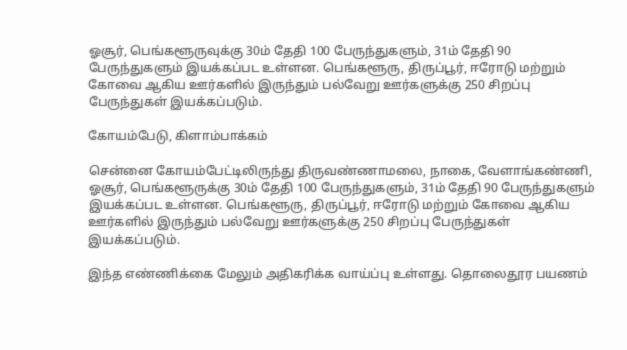ஓசூர், பெங்களூருவுக்கு 30ம் தேதி 100 பேருந்துகளும், 31ம் தேதி 90 பேருந்துகளும் இயக்கப்பட உள்ளன. பெங்களூரு, திருப்பூர், ஈரோடு மற்றும் கோவை ஆகிய ஊர்களில் இருந்தும் பல்வேறு ஊர்களுக்கு 250 சிறப்பு பேருந்துகள் இயக்கப்படும்.

கோயம்பேடு, கிளாம்பாக்கம்

சென்னை கோயம்பேட்டிலிருந்து திருவண்ணாமலை, நாகை, வேளாங்கண்ணி, ஓசூர், பெங்களூருக்கு 30ம் தேதி 100 பேருந்துகளும், 31ம் தேதி 90 பேருந்துகளும் இயக்கப்பட உள்ளன. பெங்களூரு, திருப்பூர், ஈரோடு மற்றும் கோவை ஆகிய ஊர்களில் இருந்தும் பல்வேறு ஊர்களுக்கு 250 சிறப்பு பேருந்துகள் இயக்கப்படும்.

இந்த எண்ணிக்கை மேலும் அதிகரிக்க வாய்ப்பு உள்ளது. தொலைதூர பயணம்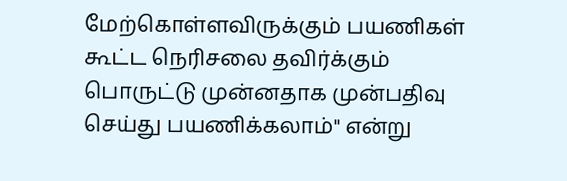மேற்கொள்ளவிருக்கும் பயணிகள் கூட்ட நெரிசலை தவிர்க்கும் பொருட்டு முன்னதாக முன்பதிவு செய்து பயணிக்கலாம்" என்று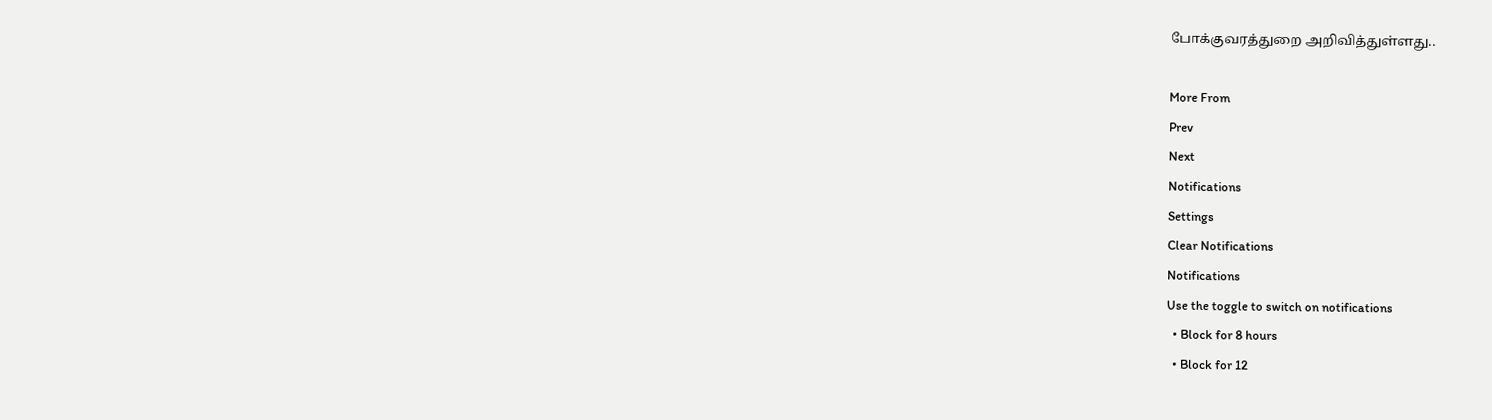போக்குவரத்துறை அறிவித்துள்ளது..

More From
Prev
Next
Notifications
Settings
Clear Notifications
Notifications
Use the toggle to switch on notifications
  • Block for 8 hours
  • Block for 12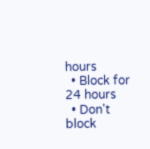hours
  • Block for 24 hours
  • Don't block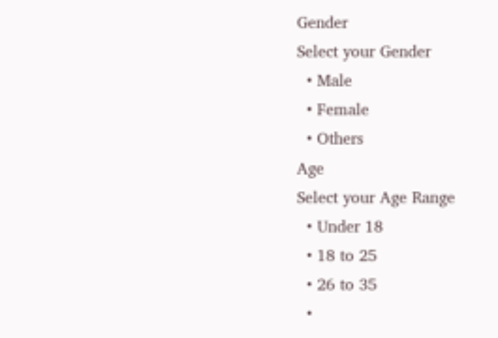Gender
Select your Gender
  • Male
  • Female
  • Others
Age
Select your Age Range
  • Under 18
  • 18 to 25
  • 26 to 35
  •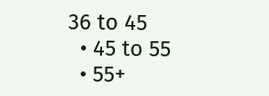36 to 45
  • 45 to 55
  • 55+